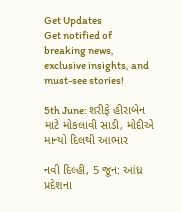Get Updates
Get notified of breaking news, exclusive insights, and must-see stories!

5th June: શરીફે હીરાબેન માટે મોકલાવી સાડી, મોદીએ માન્યો દિલથી આભાર

નવી દિલ્હી, 5 જૂન: આંધ્ર પ્રદેશના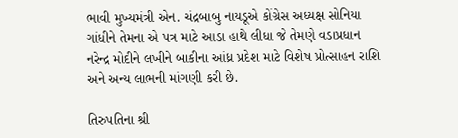ભાવી મુખ્યમંત્રી એન. ચંદ્રબાબુ નાયડૂએ કોંગ્રેસ અધ્યક્ષ સોનિયા ગાંધીને તેમના એ પત્ર માટે આડા હાથે લીધા જે તેમણે વડાપ્રધાન નરેન્દ્ર મોદીને લખીને બાકીના આંધ્ર પ્રદેશ માટે વિશેષ પ્રોત્સાહન રાશિ અને અન્ય લાભની માંગણી કરી છે.

તિરુપતિના શ્રી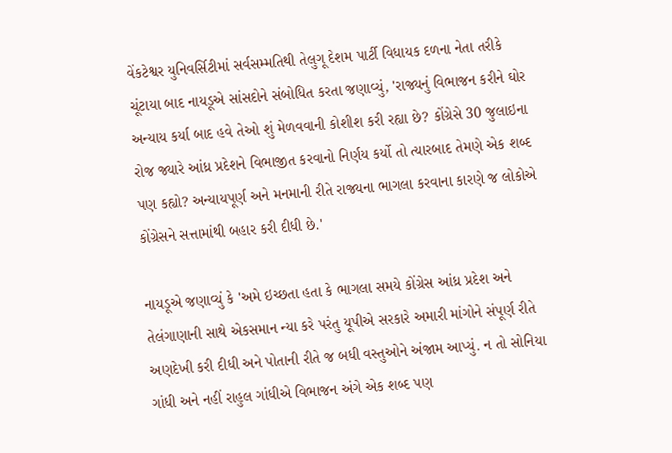વેંકટેશ્વર યુનિવર્સિટીમાં સર્વસમ્મતિથી તેલુગૂ દેશમ પાર્ટી વિધાયક દળના નેતા તરીકે ચૂંટાયા બાદ નાયડૂએ સાંસદોને સંબોધિત કરતા જણાવ્યું, 'રાજ્યનું વિભાજન કરીને ઘોર અન્યાય કર્યા બાદ હવે તેઓ શું મેળવવાની કોશીશ કરી રહ્યા છે? કોંગ્રેસે 30 જુલાઇના રોજ જ્યારે આંધ્ર પ્રદેશને વિભાજીત કરવાનો નિર્ણય કર્યો તો ત્યારબાદ તેમણે એક શબ્દ પણ કહ્યો? અન્યાયપૂર્ણ અને મનમાની રીતે રાજ્યના ભાગલા કરવાના કારણે જ લોકોએ કોંગ્રેસને સત્તામાંથી બહાર કરી દીધી છે.'

નાયડૂએ જણાવ્યું કે 'અમે ઇચ્છતા હતા કે ભાગલા સમયે કોંગ્રેસ આંધ્ર પ્રદેશ અને તેલંગાણાની સાથે એકસમાન ન્યા કરે પરંતુ યૂપીએ સરકારે અમારી માંગોને સંપૂર્ણ રીતે અણદેખી કરી દીધી અને પોતાની રીતે જ બધી વસ્તુઓને અંજામ આપ્યું. ન તો સોનિયા ગાંધી અને નહીં રાહુલ ગાંધીએ વિભાજન અંગે એક શબ્દ પણ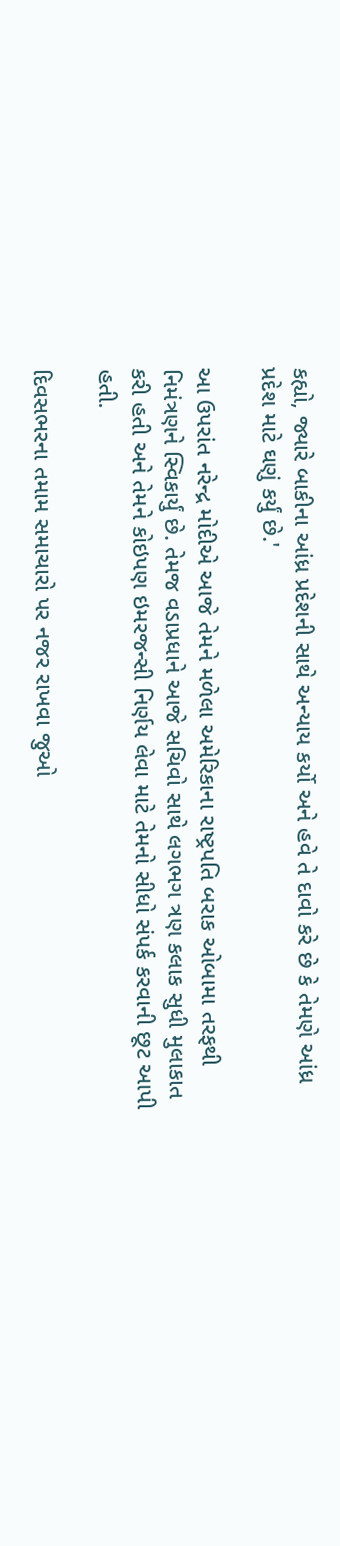કહ્યો, જ્યારે બાકીના આંધ્ર પ્રદેશની સાથે અન્યાય કર્યો અને હવે તે દાવો કરે છે કે તેમણે આંધ્ર પ્રદેશ માટે ઘણું કર્યું છે.'

આ ઉપરાંત નરેન્દ્ર મોદીએ આજે તેમને મળેલા અમેરિકાના રાષ્ટ્રપતિ બરાક ઓબામા તરફથી નિમંત્રણને સ્વિકાર્યું છે. તેમજ વડાપ્રધાને આજે સચિવો સાથે લગભગ ત્રણ કલાક સુધી મુલાકાત કરી હતી અને તેમને કોઇપણ ઇમરજન્સી નિર્ણય લેવા માટે તેમનો સીધો સંપર્ક કરવાની છૂટ આપી હતી.

દિવસભરના તમામ સમાચારો પર નજર રાખવા જુઓ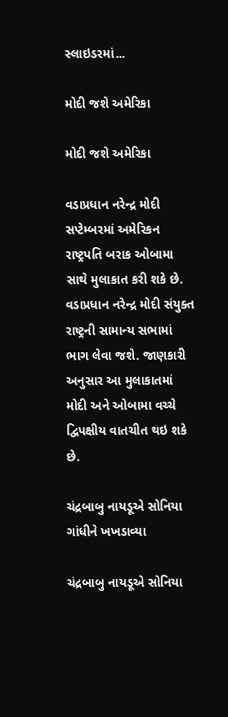સ્લાઇડરમાં...

મોદી જશે અમેરિકા

મોદી જશે અમેરિકા

વડાપ્રધાન નરેન્દ્ર મોદી સપ્ટેમ્બરમાં અમેરિકન રાષ્ટ્રપતિ બરાક ઓબામા સાથે મુલાકાત કરી શકે છે. વડાપ્રધાન નરેન્દ્ર મોદી સંયુક્ત રાષ્ટ્રની સામાન્ય સભામાં ભાગ લેવા જશે. જાણકારી અનુસાર આ મુલાકાતમાં મોદી અને ઓબામા વચ્ચે દ્વિપક્ષીય વાતચીત થઇ શકે છે.

ચંદ્રબાબુ નાયડૂએ સોનિયા ગાંધીને ખખડાવ્યા

ચંદ્રબાબુ નાયડૂએ સોનિયા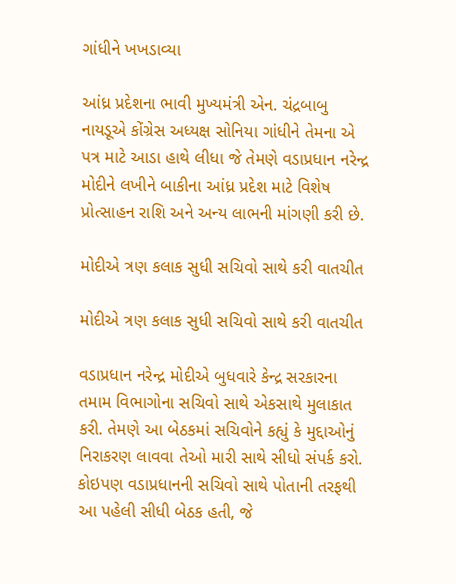ગાંધીને ખખડાવ્યા

આંધ્ર પ્રદેશના ભાવી મુખ્યમંત્રી એન. ચંદ્રબાબુ નાયડૂએ કોંગ્રેસ અધ્યક્ષ સોનિયા ગાંધીને તેમના એ પત્ર માટે આડા હાથે લીધા જે તેમણે વડાપ્રધાન નરેન્દ્ર મોદીને લખીને બાકીના આંધ્ર પ્રદેશ માટે વિશેષ પ્રોત્સાહન રાશિ અને અન્ય લાભની માંગણી કરી છે.

મોદીએ ત્રણ કલાક સુધી સચિવો સાથે કરી વાતચીત

મોદીએ ત્રણ કલાક સુધી સચિવો સાથે કરી વાતચીત

વડાપ્રધાન નરેન્દ્ર મોદીએ બુધવારે કેન્દ્ર સરકારના તમામ વિભાગોના સચિવો સાથે એકસાથે મુલાકાત કરી. તેમણે આ બેઠકમાં સચિવોને કહ્યું કે મુદ્દાઓનું નિરાકરણ લાવવા તેઓ મારી સાથે સીધો સંપર્ક કરો. કોઇપણ વડાપ્રધાનની સચિવો સાથે પોતાની તરફથી આ પહેલી સીધી બેઠક હતી, જે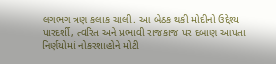લગભગ ત્રણ કલાક ચાલી. આ બેઠક થકી મોદીનો ઉદ્દેશ્ય પારદર્શી, ત્વરિત અને પ્રભાવી રાજકાજ પર દબાણ આપતા નિર્ણયોમાં નોકરશાહોને મોટી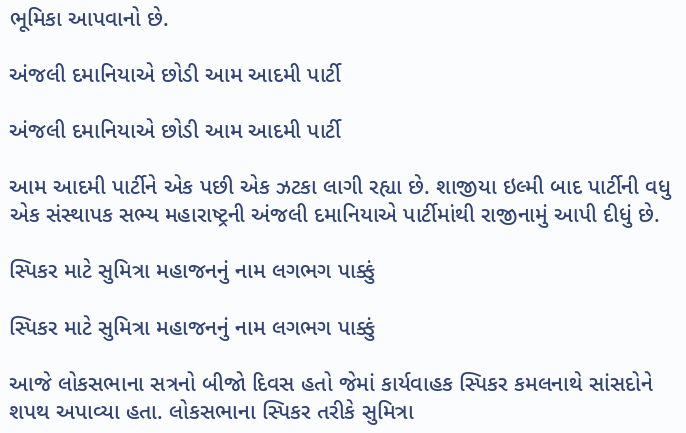ભૂમિકા આપવાનો છે.

અંજલી દમાનિયાએ છોડી આમ આદમી પાર્ટી

અંજલી દમાનિયાએ છોડી આમ આદમી પાર્ટી

આમ આદમી પાર્ટીને એક પછી એક ઝટકા લાગી રહ્યા છે. શાજીયા ઇલ્મી બાદ પાર્ટીની વધુ એક સંસ્થાપક સભ્ય મહારાષ્ટ્રની અંજલી દમાનિયાએ પાર્ટીમાંથી રાજીનામું આપી દીધું છે.

સ્પિકર માટે સુમિત્રા મહાજનનું નામ લગભગ પાક્કું

સ્પિકર માટે સુમિત્રા મહાજનનું નામ લગભગ પાક્કું

આજે લોકસભાના સત્રનો બીજો દિવસ હતો જેમાં કાર્યવાહક સ્પિકર કમલનાથે સાંસદોને શપથ અપાવ્યા હતા. લોકસભાના સ્પિકર તરીકે સુમિત્રા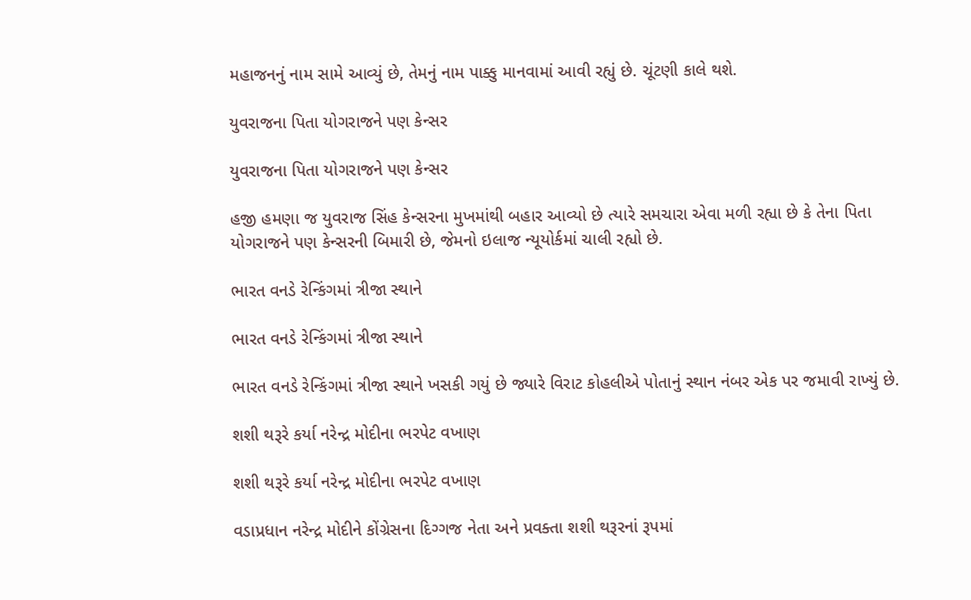મહાજનનું નામ સામે આવ્યું છે, તેમનું નામ પાક્કુ માનવામાં આવી રહ્યું છે. ચૂંટણી કાલે થશે.

યુવરાજના પિતા યોગરાજને પણ કેન્સર

યુવરાજના પિતા યોગરાજને પણ કેન્સર

હજી હમણા જ યુવરાજ સિંહ કેન્સરના મુખમાંથી બહાર આવ્યો છે ત્યારે સમચારા એવા મળી રહ્યા છે કે તેના પિતા યોગરાજને પણ કેન્સરની બિમારી છે, જેમનો ઇલાજ ન્યૂયોર્કમાં ચાલી રહ્યો છે.

ભારત વનડે રેન્કિંગમાં ત્રીજા સ્થાને

ભારત વનડે રેન્કિંગમાં ત્રીજા સ્થાને

ભારત વનડે રેન્કિંગમાં ત્રીજા સ્થાને ખસકી ગયું છે જ્યારે વિરાટ કોહલીએ પોતાનું સ્થાન નંબર એક પર જમાવી રાખ્યું છે.

શશી થરૂરે કર્યા નરેન્દ્ર મોદીના ભરપેટ વખાણ

શશી થરૂરે કર્યા નરેન્દ્ર મોદીના ભરપેટ વખાણ

વડાપ્રધાન નરેન્‍દ્ર મોદીને કોંગ્રેસના દિગ્‍ગજ નેતા અને પ્રવક્તા શશી થરૂરનાં રૂપમાં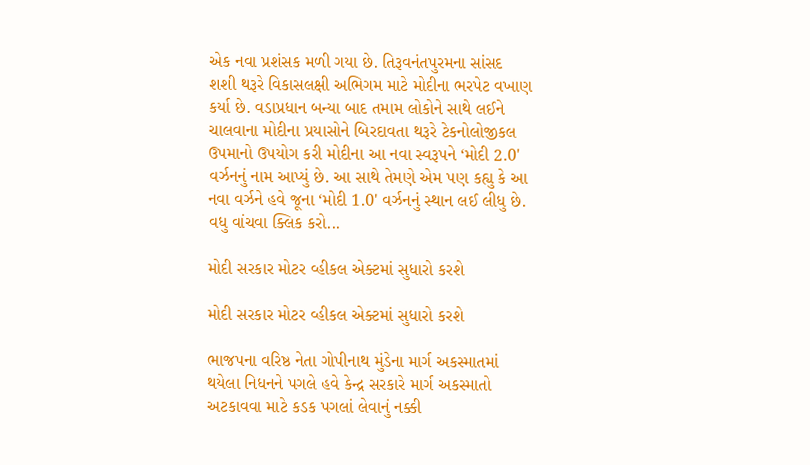એક નવા પ્રશંસક મળી ગયા છે. તિરૂવનંતપુરમના સાંસદ શશી થરૂરે વિકાસલક્ષી અભિગમ માટે મોદીના ભરપેટ વખાણ કર્યા છે. વડાપ્રધાન બન્‍યા બાદ તમામ લોકોને સાથે લઈને ચાલવાના મોદીના પ્રયાસોને બિરદાવતા થરૂરે ટેકનોલોજીકલ ઉપમાનો ઉપયોગ કરી મોદીના આ નવા સ્‍વરૂપને ‘મોદી 2.0' વર્ઝનનું નામ આપ્‍યું છે. આ સાથે તેમણે એમ પણ કહ્યુ કે આ નવા વર્ઝને હવે જૂના ‘મોદી 1.0' વર્ઝનનું સ્‍થાન લઈ લીધુ છે. વધુ વાંચવા ક્લિક કરો...

મોદી સરકાર મોટર વ્હીકલ એક્ટમાં સુધારો કરશે

મોદી સરકાર મોટર વ્હીકલ એક્ટમાં સુધારો કરશે

ભાજપના વરિષ્ઠ નેતા ગોપીનાથ મુંડેના માર્ગ અકસ્માતમાં થયેલા નિધનને પગલે હવે કેન્દ્ર સરકારે માર્ગ અકસ્માતો અટકાવવા માટે કડક પગલાં લેવાનું નક્કી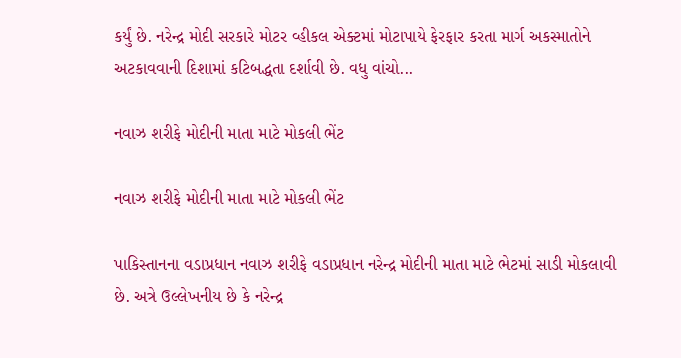કર્યું છે. નરેન્દ્ર મોદી સરકારે મોટર વ્હીકલ એક્ટમાં મોટાપાયે ફેરફાર કરતા માર્ગ અકસ્માતોને અટકાવવાની દિશામાં કટિબદ્ધતા દર્શાવી છે. વધુ વાંચો...

નવાઝ શરીફે મોદીની માતા માટે મોકલી ભેંટ

નવાઝ શરીફે મોદીની માતા માટે મોકલી ભેંટ

પાકિસ્તાનના વડાપ્રધાન નવાઝ શરીફે વડાપ્રધાન નરેન્દ્ર મોદીની માતા માટે ભેટમાં સાડી મોકલાવી છે. અત્રે ઉલ્લેખનીય છે કે નરેન્દ્ર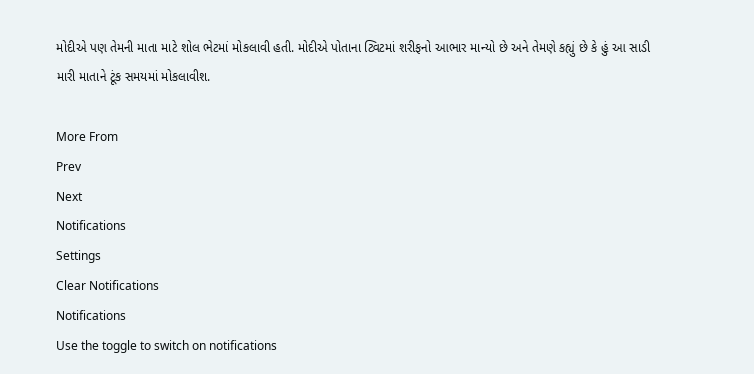મોદીએ પણ તેમની માતા માટે શોલ ભેટમાં મોકલાવી હતી. મોદીએ પોતાના ટ્વિટમાં શરીફનો આભાર માન્યો છે અને તેમણે કહ્યું છે કે હું આ સાડી મારી માતાને ટૂંક સમયમાં મોકલાવીશ.

More From
Prev
Next
Notifications
Settings
Clear Notifications
Notifications
Use the toggle to switch on notifications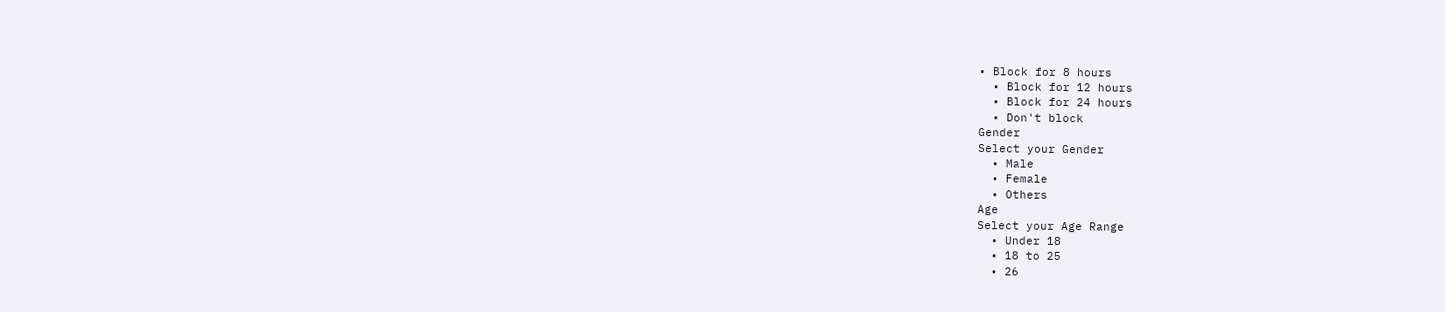• Block for 8 hours
  • Block for 12 hours
  • Block for 24 hours
  • Don't block
Gender
Select your Gender
  • Male
  • Female
  • Others
Age
Select your Age Range
  • Under 18
  • 18 to 25
  • 26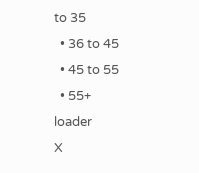to 35
  • 36 to 45
  • 45 to 55
  • 55+
loader
X